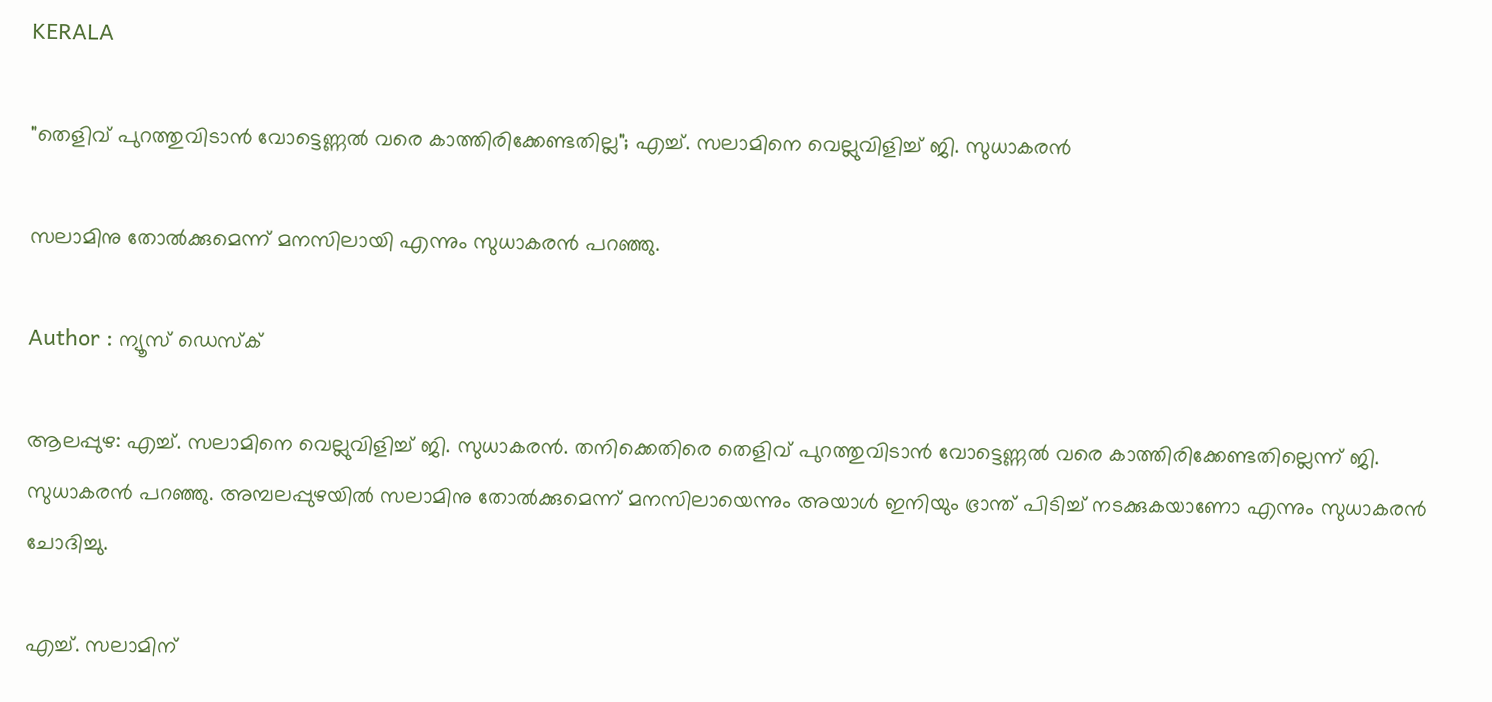KERALA

"തെളിവ് പുറത്തുവിടാൻ വോട്ടെണ്ണൽ വരെ കാത്തിരിക്കേണ്ടതില്ല"; എച്ച്. സലാമിനെ വെല്ലുവിളിച്ച് ജി. സുധാകരൻ

സലാമിനു തോൽക്കുമെന്ന് മനസിലായി എന്നും സുധാകരൻ പറഞ്ഞു.

Author : ന്യൂസ് ഡെസ്ക്

ആലപ്പുഴ: എച്ച്. സലാമിനെ വെല്ലുവിളിച്ച് ജി. സുധാകരൻ. തനിക്കെതിരെ തെളിവ് പുറത്തുവിടാൻ വോട്ടെണ്ണൽ വരെ കാത്തിരിക്കേണ്ടതില്ലെന്ന് ജി. സുധാകരൻ പറഞ്ഞു. അമ്പലപ്പുഴയിൽ സലാമിനു തോൽക്കുമെന്ന് മനസിലായെന്നും അയാൾ ഇനിയും ഭ്രാന്ത്‌ പിടിച്ച് നടക്കുകയാണോ എന്നും സുധാകരൻ ചോദിച്ചു.

എച്ച്. സലാമിന്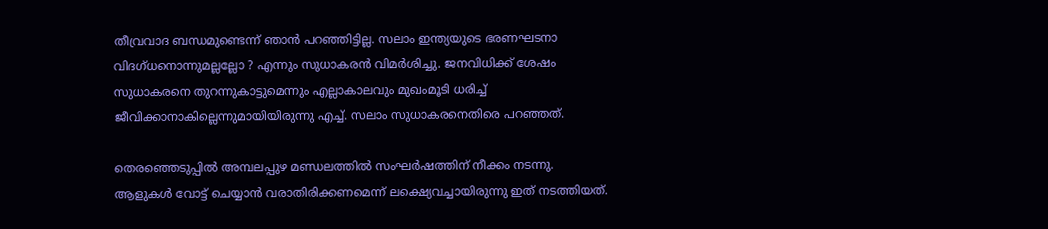തീവ്രവാദ ബന്ധമുണ്ടെന്ന് ഞാൻ പറഞ്ഞിട്ടില്ല. സലാം ഇന്ത്യയുടെ ഭരണഘടനാ വിദഗ്ധനൊന്നുമല്ലല്ലോ ? എന്നും സുധാകരൻ വിമർശിച്ചു. ജനവിധിക്ക് ശേഷം സുധാകരനെ തുറന്നുകാട്ടുമെന്നും എല്ലാകാലവും മുഖംമൂടി ധരിച്ച് ജീവിക്കാനാകില്ലെന്നുമായിയിരുന്നു എച്ച്. സലാം സുധാകരനെതിരെ പറഞ്ഞത്.

തെരഞ്ഞെടുപ്പിൽ അമ്പലപ്പുഴ മണ്ഡലത്തിൽ സംഘർഷത്തിന് നീക്കം നടന്നു. ആളുകൾ വോട്ട് ചെയ്യാൻ വരാതിരിക്കണമെന്ന് ലക്ഷ്യെവച്ചായിരുന്നു ഇത് നടത്തിയത്.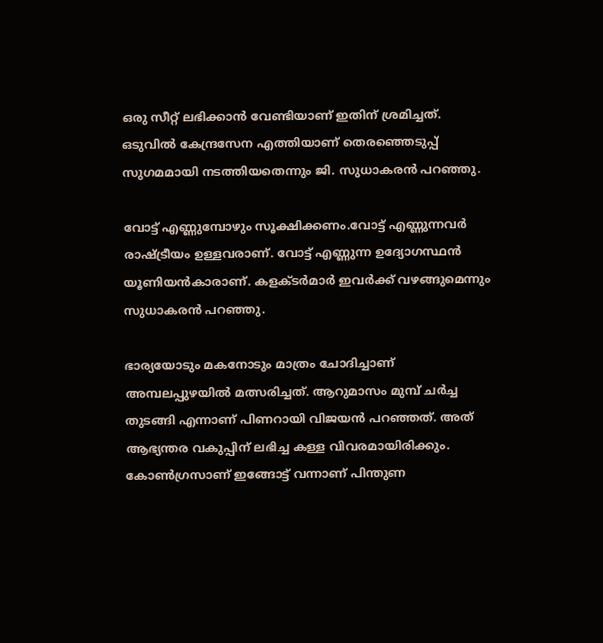ഒരു സീറ്റ് ലഭിക്കാൻ വേണ്ടിയാണ് ഇതിന് ശ്രമിച്ചത്. ഒടുവിൽ കേന്ദ്രസേന എത്തിയാണ് തെരഞ്ഞെടുപ്പ് സുഗമമായി നടത്തിയതെന്നും ജി. സുധാകരൻ പറഞ്ഞു.

വോട്ട് എണ്ണുമ്പോഴും സൂക്ഷിക്കണം.വോട്ട് എണ്ണുന്നവർ രാഷ്‌ട്രീയം ഉള്ളവരാണ്. വോട്ട് എണ്ണുന്ന ഉദ്യോഗസ്ഥൻ യൂണിയൻകാരാണ്. കളക്ടർമാർ ഇവർക്ക് വഴങ്ങുമെന്നും സുധാകരൻ പറഞ്ഞു.

ഭാര്യയോടും മകനോടും മാത്രം ചോദിച്ചാണ് അമ്പലപ്പുഴയിൽ മത്സരിച്ചത്. ആറുമാസം മുമ്പ് ചർച്ച തുടങ്ങി എന്നാണ് പിണറായി വിജയൻ പറഞ്ഞത്. അത് ആഭ്യന്തര വകുപ്പിന് ലഭിച്ച കള്ള വിവരമായിരിക്കും. കോൺഗ്രസാണ് ഇങ്ങോട്ട് വന്നാണ് പിന്തുണ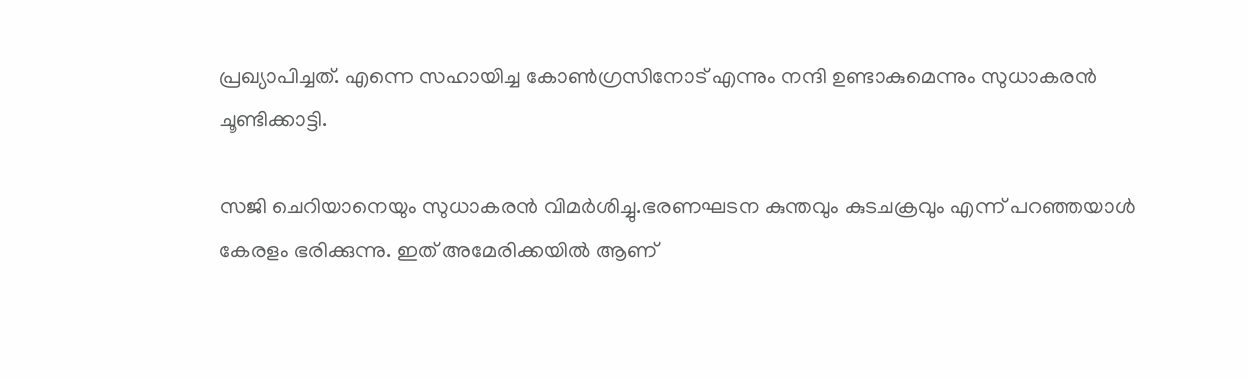പ്രഖ്യാപിച്ചത്. എന്നെ സഹായിച്ച കോൺഗ്രസിനോട് എന്നും നന്ദി ഉണ്ടാകുമെന്നും സുധാകരൻ ചൂണ്ടിക്കാട്ടി.

സജി ചെറിയാനെയും സുധാകരൻ വിമർശിച്ചു.ഭരണഘടന കുന്തവും കുടചക്രവും എന്ന് പറഞ്ഞയാൾ കേരളം ഭരിക്കുന്നു. ഇത് അമേരിക്കയിൽ ആണ്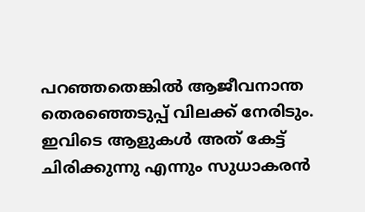പറഞ്ഞതെങ്കിൽ ആജീവനാന്ത തെരഞ്ഞെടുപ്പ് വിലക്ക് നേരിടും. ഇവിടെ ആളുകൾ അത് കേട്ട് ചിരിക്കുന്നു എന്നും സുധാകരൻ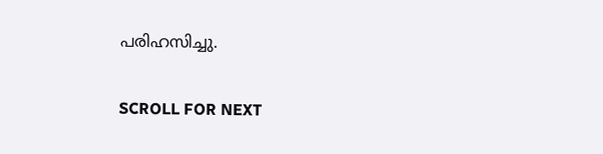പരിഹസിച്ചു.

SCROLL FOR NEXT